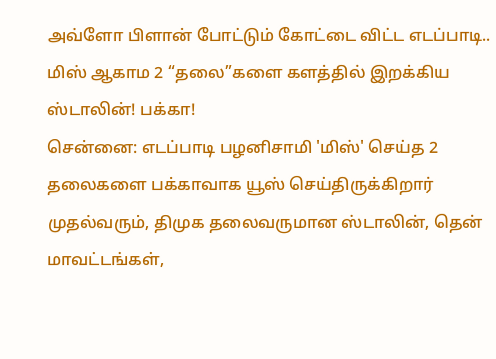அவ்ளோ பிளான் போட்டும் கோட்டை விட்ட எடப்பாடி.. மிஸ் ஆகாம 2 “தலை”களை களத்தில் இறக்கிய ஸ்டாலின்! பக்கா!
சென்னை: எடப்பாடி பழனிசாமி 'மிஸ்' செய்த 2 தலைகளை பக்காவாக யூஸ் செய்திருக்கிறார் முதல்வரும், திமுக தலைவருமான ஸ்டாலின், தென் மாவட்டங்கள்,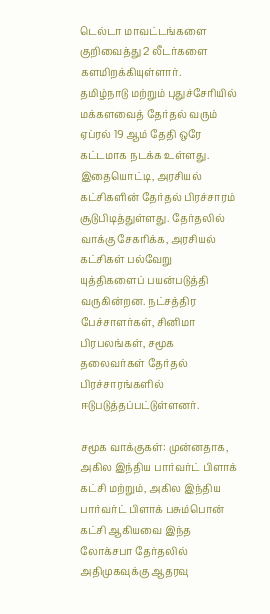டெல்டா மாவட்டங்களை குறிவைத்து 2 லீடர்களை களமிறக்கியுள்ளார்.
தமிழ்நாடு மற்றும் புதுச்சேரியில் மக்களவைத் தேர்தல் வரும் ஏப்ரல் 19 ஆம் தேதி ஒரே கட்டமாக நடக்க உள்ளது. இதையொட்டி, அரசியல் கட்சிகளின் தேர்தல் பிரச்சாரம் சூடுபிடித்துள்ளது. தேர்தலில் வாக்கு சேகரிக்க, அரசியல் கட்சிகள் பல்வேறு யுத்திகளைப் பயன்படுத்தி வருகின்றன. நட்சத்திர பேச்சாளர்கள், சினிமா பிரபலங்கள், சமூக தலைவர்கள் தேர்தல் பிரச்சாரங்களில் ஈடுபடுத்தப்பட்டுள்ளனர்.

சமூக வாக்குகள்: முன்னதாக, அகில இந்திய பார்வர்ட் பிளாக் கட்சி மற்றும், அகில இந்திய பார்வர்ட் பிளாக் பசும்பொன் கட்சி ஆகியவை இந்த லோக்சபா தேர்தலில் அதிமுகவுக்கு ஆதரவு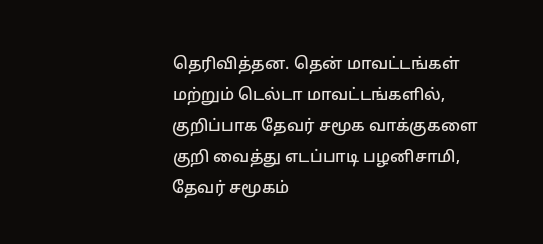தெரிவித்தன. தென் மாவட்டங்கள் மற்றும் டெல்டா மாவட்டங்களில், குறிப்பாக தேவர் சமூக வாக்குகளை குறி வைத்து எடப்பாடி பழனிசாமி, தேவர் சமூகம்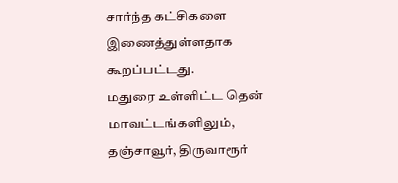சார்ந்த கட்சிகளை இணைத்துள்ளதாக கூறப்பட்டது.
மதுரை உள்ளிட்ட தென் மாவட்டங்களிலும், தஞ்சாவூர், திருவாரூர்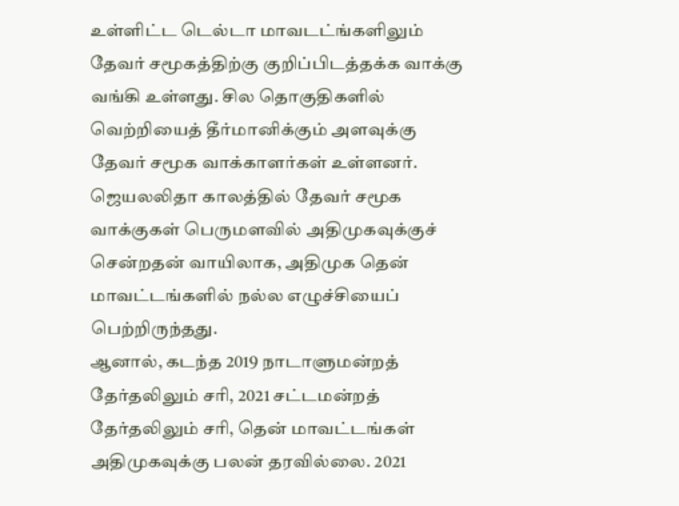உள்ளிட்ட டெல்டா மாவடட்ங்களிலும் தேவர் சமூகத்திற்கு குறிப்பிடத்தக்க வாக்கு வங்கி உள்ளது. சில தொகுதிகளில் வெற்றியைத் தீர்மானிக்கும் அளவுக்கு தேவர் சமூக வாக்காளர்கள் உள்ளனர். ஜெயலலிதா காலத்தில் தேவர் சமூக வாக்குகள் பெருமளவில் அதிமுகவுக்குச் சென்றதன் வாயிலாக, அதிமுக தென் மாவட்டங்களில் நல்ல எழுச்சியைப் பெற்றிருந்தது.
ஆனால், கடந்த 2019 நாடாளுமன்றத் தேர்தலிலும் சரி, 2021 சட்டமன்றத் தேர்தலிலும் சரி, தென் மாவட்டங்கள் அதிமுகவுக்கு பலன் தரவில்லை. 2021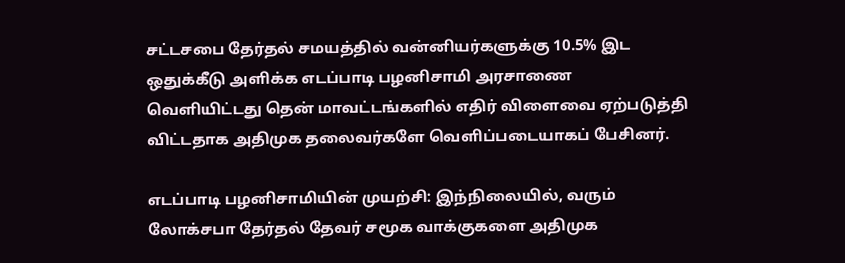சட்டசபை தேர்தல் சமயத்தில் வன்னியர்களுக்கு 10.5% இட ஒதுக்கீடு அளிக்க எடப்பாடி பழனிசாமி அரசாணை வெளியிட்டது தென் மாவட்டங்களில் எதிர் விளைவை ஏற்படுத்தி விட்டதாக அதிமுக தலைவர்களே வெளிப்படையாகப் பேசினர்.

எடப்பாடி பழனிசாமியின் முயற்சி: இந்நிலையில், வரும் லோக்சபா தேர்தல் தேவர் சமூக வாக்குகளை அதிமுக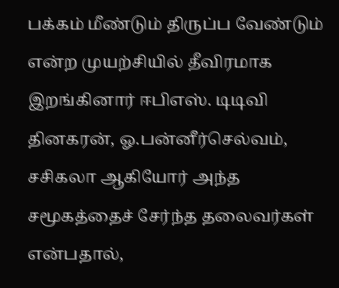பக்கம் மீண்டும் திருப்ப வேண்டும் என்ற முயற்சியில் தீவிரமாக இறங்கினார் ஈபிஎஸ். டிடிவி தினகரன், ஓ.பன்னீர்செல்வம், சசிகலா ஆகியோர் அந்த சமூகத்தைச் சேர்ந்த தலைவர்கள் என்பதால்,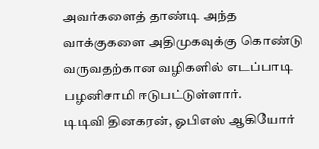அவர்களைத் தாண்டி அந்த வாக்குகளை அதிமுகவுக்கு கொண்டு வருவதற்கான வழிகளில் எடப்பாடி பழனிசாமி ஈடுபட்டுள்ளார்.
டிடிவி தினகரன், ஓபிஎஸ் ஆகியோர்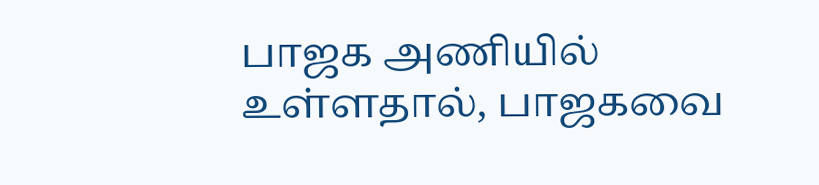பாஜக அணியில் உள்ளதால், பாஜகவை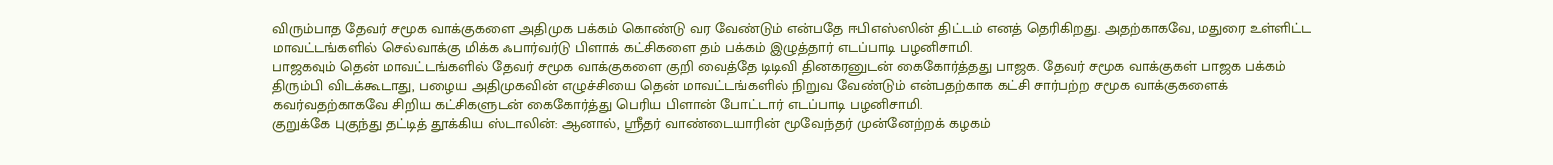விரும்பாத தேவர் சமூக வாக்குகளை அதிமுக பக்கம் கொண்டு வர வேண்டும் என்பதே ஈபிஎஸ்ஸின் திட்டம் எனத் தெரிகிறது. அதற்காகவே, மதுரை உள்ளிட்ட மாவட்டங்களில் செல்வாக்கு மிக்க ஃபார்வர்டு பிளாக் கட்சிகளை தம் பக்கம் இழுத்தார் எடப்பாடி பழனிசாமி.
பாஜகவும் தென் மாவட்டங்களில் தேவர் சமூக வாக்குகளை குறி வைத்தே டிடிவி தினகரனுடன் கைகோர்த்தது பாஜக. தேவர் சமூக வாக்குகள் பாஜக பக்கம் திரும்பி விடக்கூடாது, பழைய அதிமுகவின் எழுச்சியை தென் மாவட்டங்களில் நிறுவ வேண்டும் என்பதற்காக கட்சி சார்பற்ற சமூக வாக்குகளைக் கவர்வதற்காகவே சிறிய கட்சிகளுடன் கைகோர்த்து பெரிய பிளான் போட்டார் எடப்பாடி பழனிசாமி.
குறுக்கே புகுந்து தட்டித் தூக்கிய ஸ்டாலின்: ஆனால், ஸ்ரீதர் வாண்டையாரின் மூவேந்தர் முன்னேற்றக் கழகம்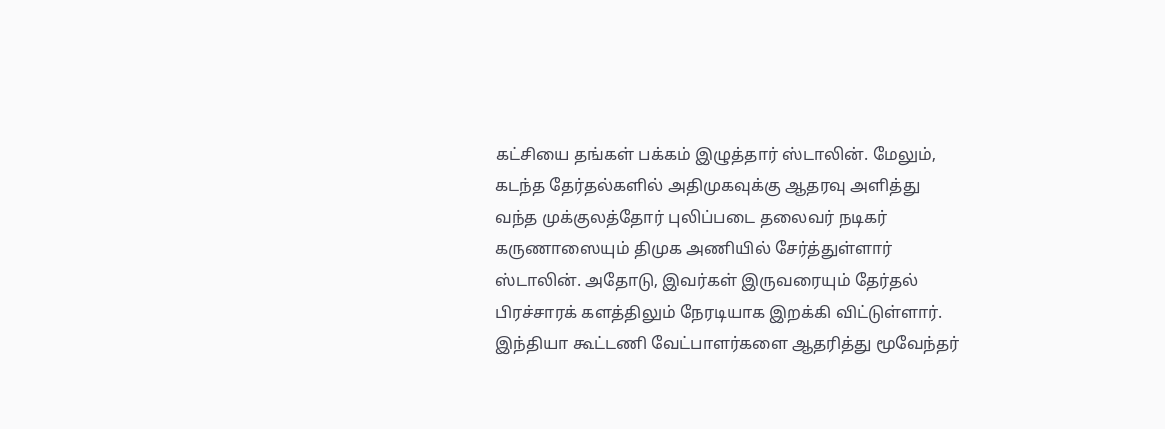கட்சியை தங்கள் பக்கம் இழுத்தார் ஸ்டாலின். மேலும், கடந்த தேர்தல்களில் அதிமுகவுக்கு ஆதரவு அளித்து வந்த முக்குலத்தோர் புலிப்படை தலைவர் நடிகர் கருணாஸையும் திமுக அணியில் சேர்த்துள்ளார் ஸ்டாலின். அதோடு, இவர்கள் இருவரையும் தேர்தல் பிரச்சாரக் களத்திலும் நேரடியாக இறக்கி விட்டுள்ளார்.
இந்தியா கூட்டணி வேட்பாளர்களை ஆதரித்து மூவேந்தர்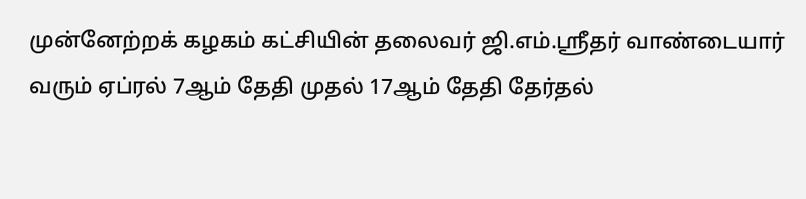முன்னேற்றக் கழகம் கட்சியின் தலைவர் ஜி.எம்.ஸ்ரீதர் வாண்டையார் வரும் ஏப்ரல் 7ஆம் தேதி முதல் 17ஆம் தேதி தேர்தல்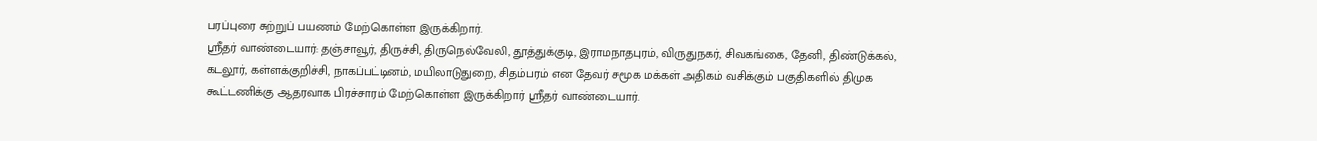பரப்புரை சுற்றுப் பயணம் மேற்கொள்ள இருக்கிறார்.
ஸ்ரீதர் வாண்டையார்: தஞ்சாவூர், திருச்சி, திருநெல்வேலி, தூத்துக்குடி, இராமநாதபுரம், விருதுநகர், சிவகங்கை, தேனி, திண்டுக்கல், கடலூர், கள்ளக்குறிச்சி, நாகப்பட்டினம், மயிலாடுதுறை, சிதம்பரம் என தேவர் சமூக மக்கள் அதிகம் வசிக்கும் பகுதிகளில் திமுக கூட்டணிக்கு ஆதரவாக பிரச்சாரம் மேற்கொள்ள இருக்கிறார் ஸ்ரீதர் வாண்டையார்.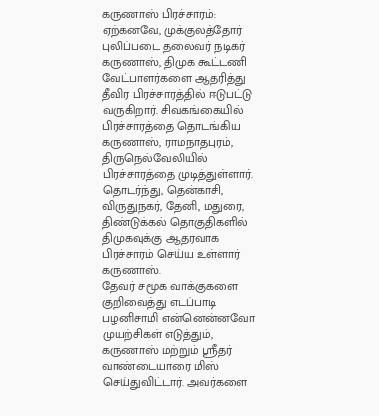கருணாஸ் பிரச்சாரம்: ஏற்கனவே, முக்குலத்தோர் புலிப்படை தலைவர் நடிகர் கருணாஸ், திமுக கூட்டணி வேட்பாளர்களை ஆதரித்து தீவிர பிரச்சாரத்தில் ஈடுபட்டு வருகிறார். சிவகங்கையில் பிரச்சாரத்தை தொடங்கிய கருணாஸ், ராமநாதபுரம், திருநெல்வேலியில் பிரச்சாரத்தை முடித்துள்ளார். தொடர்ந்து, தென்காசி, விருதுநகர், தேனி, மதுரை, திண்டுக்கல் தொகுதிகளில் திமுகவுக்கு ஆதரவாக பிரச்சாரம் செய்ய உள்ளார் கருணாஸ்.
தேவர் சமூக வாக்குகளை குறிவைத்து எடப்பாடி பழனிசாமி என்னென்னவோ முயற்சிகள் எடுத்தும், கருணாஸ் மற்றும் ஸ்ரீதர் வாண்டையாரை மிஸ் செய்துவிட்டார். அவர்களை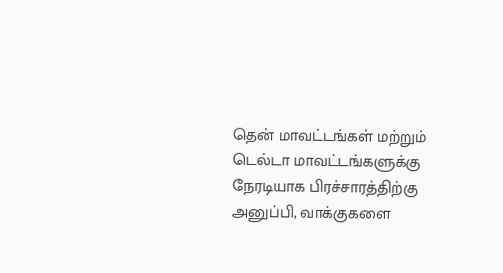தென் மாவட்டங்கள் மற்றும் டெல்டா மாவட்டங்களுக்கு நேரடியாக பிரச்சாரத்திற்கு அனுப்பி, வாக்குகளை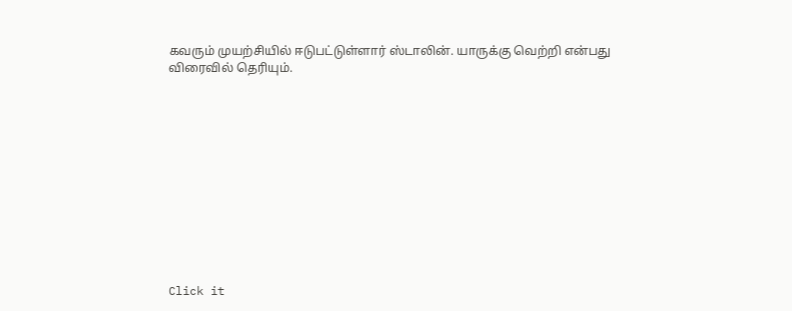கவரும் முயற்சியில் ஈடுபட்டுள்ளார் ஸ்டாலின். யாருக்கு வெற்றி என்பது விரைவில் தெரியும்.












Click it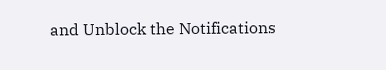and Unblock the Notifications